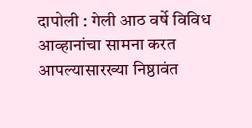दापोली : गेली आठ वर्षे विविध आव्हानांचा सामना करत आपल्यासारख्या निष्ठावंत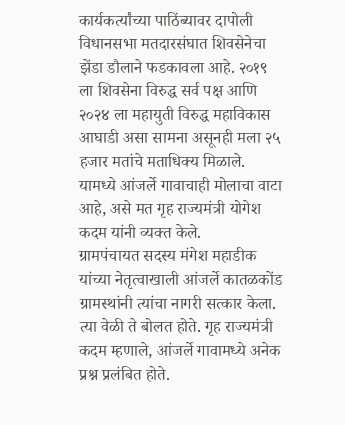कार्यकर्त्यांच्या पाठिंब्यावर दापोली विधानसभा मतदारसंघात शिवसेनेचा झेंडा डौलाने फडकावला आहे. २०१९ ला शिवसेना विरुद्ध सर्व पक्ष आणि २०२४ ला महायुती विरुद्ध महाविकास आघाडी असा सामना असूनही मला २५ हजार मतांचे मताधिक्य मिळाले. यामध्ये आंजर्ले गावाचाही मोलाचा वाटा आहे, असे मत गृह राज्यमंत्री योगेश कदम यांनी व्यक्त केले.
ग्रामपंचायत सदस्य मंगेश महाडीक यांच्या नेतृत्वाखाली आंजर्ले कातळकोंड ग्रामस्थांनी त्यांचा नागरी सत्कार केला. त्या वेळी ते बोलत होते. गृह राज्यमंत्री कदम म्हणाले, आंजर्ले गावामध्ये अनेक प्रश्न प्रलंबित होते.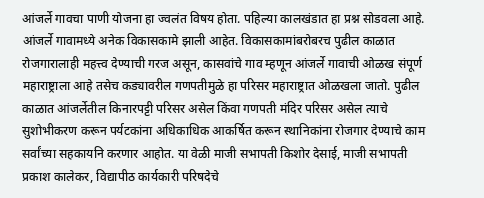आंजर्ले गावचा पाणी योजना हा ज्वलंत विषय होता. पहिल्या कालखंडात हा प्रश्न सोडवला आहे. आंजर्ले गावामध्ये अनेक विकासकामे झाली आहेत. विकासकामांबरोबरच पुढील काळात रोजगारालाही महत्त्व देण्याची गरज असून, कासवांचे गाव म्हणून आंजर्ले गावाची ओळख संपूर्ण महाराष्ट्राला आहे तसेच कड्यावरील गणपतीमुळे हा परिसर महाराष्ट्रात ओळखला जातो. पुढील काळात आंजर्लेतील किनारपट्टी परिसर असेल किंवा गणपती मंदिर परिसर असेल त्याचे सुशोभीकरण करून पर्यटकांना अधिकाधिक आकर्षित करून स्थानिकांना रोजगार देण्याचे काम सर्वांच्या सहकायनि करणार आहोत. या वेळी माजी सभापती किशोर देसाई, माजी सभापती प्रकाश कालेकर, विद्यापीठ कार्यकारी परिषदेचे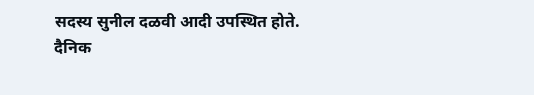सदस्य सुनील दळवी आदी उपस्थित होते.
दैनिक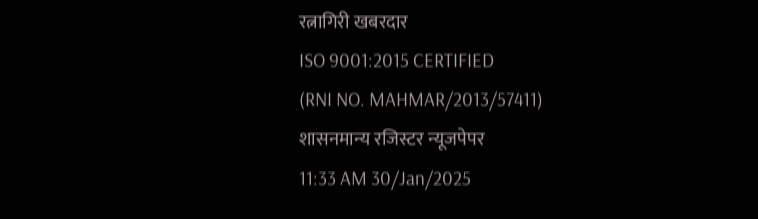रत्नागिरी खबरदार
ISO 9001:2015 CERTIFIED
(RNI NO. MAHMAR/2013/57411)
शासनमान्य रजिस्टर न्यूजपेपर
11:33 AM 30/Jan/2025